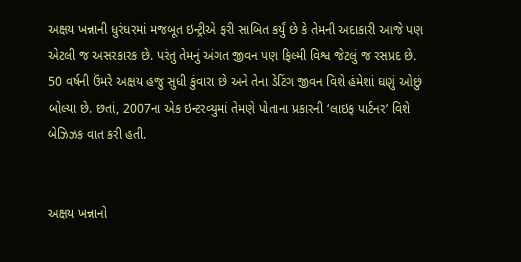અક્ષય ખન્નાની ધુરંધરમાં મજબૂત ઇન્ટ્રીએ ફરી સાબિત કર્યું છે કે તેમની અદાકારી આજે પણ એટલી જ અસરકારક છે. પરંતુ તેમનું અંગત જીવન પણ ફિલ્મી વિશ્વ જેટલું જ રસપ્રદ છે. 50 વર્ષની ઉંમરે અક્ષય હજુ સુધી કુંવારા છે અને તેના ડેટિંગ જીવન વિશે હંમેશાં ઘણું ઓછું બોલ્યા છે. છતાં, 2007ના એક ઇન્ટરવ્યુમાં તેમણે પોતાના પ્રકારની ‘લાઇફ પાર્ટનર’ વિશે બેઝિઝક વાત કરી હતી.


અક્ષય ખન્નાનો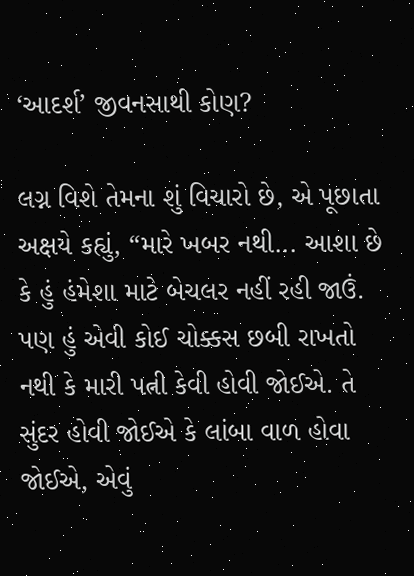‘આદર્શ’ જીવનસાથી કોણ?

લગ્ન વિશે તેમના શું વિચારો છે, એ પૂછાતા અક્ષયે કહ્યું, “મારે ખબર નથી... આશા છે કે હું હંમેશા માટે બેચલર નહીં રહી જાઉં. પણ હું એવી કોઈ ચોક્કસ છબી રાખતો નથી કે મારી પત્ની કેવી હોવી જોઈએ. તે સુંદર હોવી જોઈએ કે લાંબા વાળ હોવા જોઈએ, એવું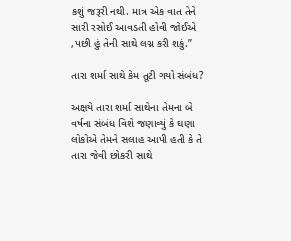કશું જરૂરી નથી. માત્ર એક વાત તેને સારી રસોઈ આવડતી હોવી જોઈએ ,પછી હું તેની સાથે લગ્ન કરી શકું.”

તારા શર્મા સાથે કેમ તૂટી ગયો સંબંધ?

અક્ષયે તારા શર્મા સાથેના તેમના બે વર્ષના સંબંધ વિશે જણાવ્યું કે ઘણા લોકોએ તેમને સલાહ આપી હતી કે તે તારા જેવી છોકરી સાથે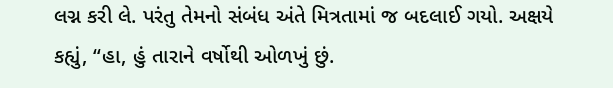લગ્ન કરી લે. પરંતુ તેમનો સંબંધ અંતે મિત્રતામાં જ બદલાઈ ગયો. અક્ષયે કહ્યું, “હા, હું તારાને વર્ષોથી ઓળખું છું.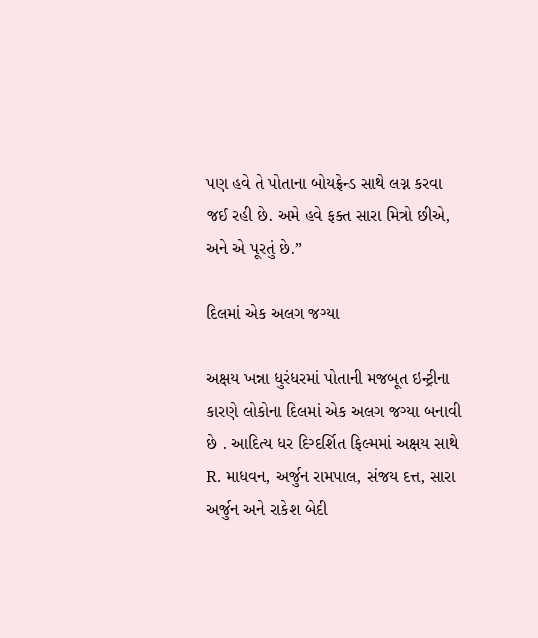પણ હવે તે પોતાના બોયફ્રેન્ડ સાથે લગ્ન કરવા જઈ રહી છે. અમે હવે ફક્ત સારા મિત્રો છીએ, અને એ પૂરતું છે.”

દિલમાં એક અલગ જગ્યા

અક્ષય ખન્ના ધુરંધરમાં પોતાની મજબૂત ઇન્ટ્રીના કારણે લોકોના દિલમાં એક અલગ જગ્યા બનાવી છે . આદિત્ય ધર દિગ્દર્શિત ફિલ્મમાં અક્ષય સાથે R. માધવન, અર્જુન રામપાલ, સંજય દત્ત, સારા અર્જુન અને રાકેશ બેદી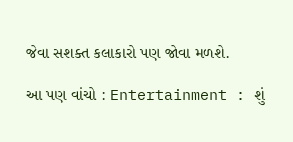જેવા સશક્ત કલાકારો પણ જોવા મળશે.

આ પણ વાંચો : Entertainment : શું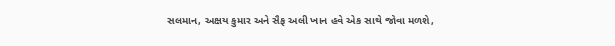સલમાન, અક્ષય કુમાર અને સૈફ અલી ખાન હવે એક સાથે જોવા મળશે,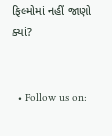ફિલ્મોમાં નહીં જાણો ક્યાં?


  • Follow us on: